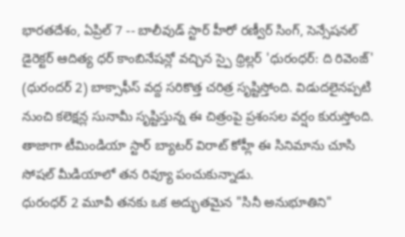భారతదేశం, ఏప్రిల్ 7 -- బాలీవుడ్ స్టార్ హీరో రణ్వీర్ సింగ్, సెన్సేషనల్ డైరెక్టర్ ఆదిత్య ధర్ కాంబినేషన్లో వచ్చిన స్పై థ్రిల్లర్ 'ధురంధర్: ది రివెంజ్' (ధురందర్ 2) బాక్సాఫీస్ వద్ద సరికొత్త చరిత్ర సృష్టిస్తోంది. విడుదలైనప్పటి నుంచి కలెక్షన్ల సునామీ సృష్టిస్తున్న ఈ చిత్రంపై ప్రశంసల వర్షం కురుస్తోంది. తాజాగా టీమిండియా స్టార్ బ్యాటర్ విరాట్ కోహ్లీ ఈ సినిమాను చూసి సోషల్ మీడియాలో తన రివ్యూ పంచుకున్నాడు.
ధురంధర్ 2 మూవీ తనకు ఒక అద్భుతమైన "సినీ అనుభూతిని"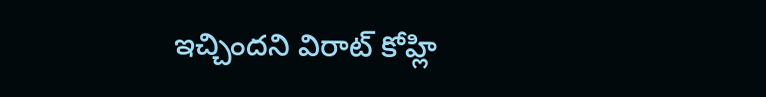ఇచ్చిందని విరాట్ కోహ్లి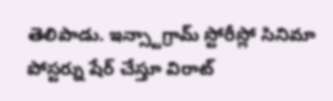తెలిపాడు. ఇన్స్టాగ్రామ్ స్టోరీస్లో సినిమా పోస్టర్ను షేర్ చేస్తూ విరాట్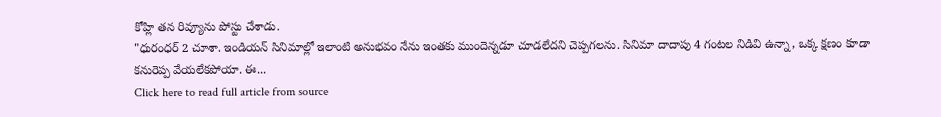కోహ్లి తన రివ్యూను పోస్టు చేశాడు.
"ధురంధర్ 2 చూశా. ఇండియన్ సినిమాల్లో ఇలాంటి అనుభవం నేను ఇంతకు ముందెన్నడూ చూడలేదని చెప్పగలను. సినిమా దాదాపు 4 గంటల నిడివి ఉన్నా, ఒక్క క్షణం కూడా కనురెప్ప వేయలేకపోయా. ఈ...
Click here to read full article from source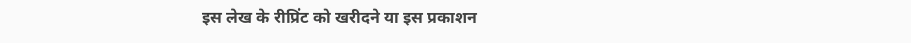इस लेख के रीप्रिंट को खरीदने या इस प्रकाशन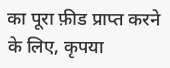का पूरा फ़ीड प्राप्त करने के लिए, कृपया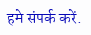हमे संपर्क करें.